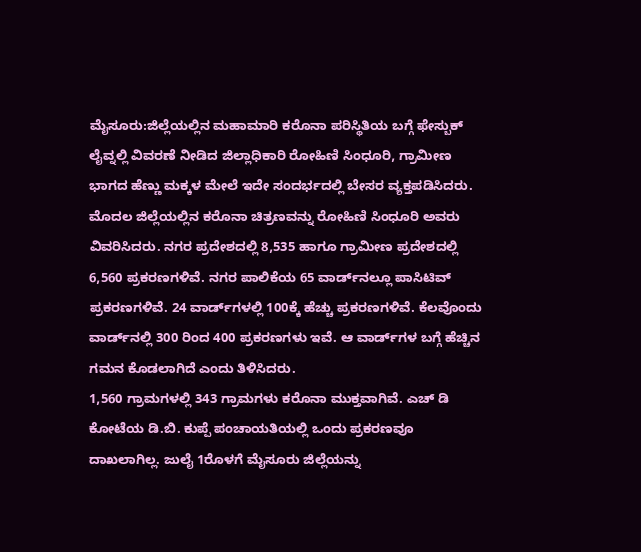ಮೈಸೂರು:ಜಿಲ್ಲೆಯಲ್ಲಿನ ಮಹಾಮಾರಿ ಕರೊನಾ ಪರಿಸ್ಥಿತಿಯ ಬಗ್ಗೆ ಫೇಸ್ಬುಕ್ ಲೈವ್ನಲ್ಲಿ ವಿವರಣೆ ನೀಡಿದ ಜಿಲ್ಲಾಧಿಕಾರಿ ರೋಹಿಣಿ ಸಿಂಧೂರಿ, ಗ್ರಾಮೀಣ ಭಾಗದ ಹೆಣ್ಣು ಮಕ್ಕಳ ಮೇಲೆ ಇದೇ ಸಂದರ್ಭದಲ್ಲಿ ಬೇಸರ ವ್ಯಕ್ತಪಡಿಸಿದರು.
ಮೊದಲ ಜಿಲ್ಲೆಯಲ್ಲಿನ ಕರೊನಾ ಚಿತ್ರಣವನ್ನು ರೋಹಿಣಿ ಸಿಂಧೂರಿ ಅವರು ವಿವರಿಸಿದರು. ನಗರ ಪ್ರದೇಶದಲ್ಲಿ 8,535 ಹಾಗೂ ಗ್ರಾಮೀಣ ಪ್ರದೇಶದಲ್ಲಿ 6,560 ಪ್ರಕರಣಗಳಿವೆ. ನಗರ ಪಾಲಿಕೆಯ 65 ವಾರ್ಡ್‌ನಲ್ಲೂ ಪಾಸಿಟಿವ್ ಪ್ರಕರಣಗಳಿವೆ. 24 ವಾರ್ಡ್‌ಗಳಲ್ಲಿ 100ಕ್ಕೆ ಹೆಚ್ಚು ಪ್ರಕರಣಗಳಿವೆ. ಕೆಲವೊಂದು ವಾರ್ಡ್‌ನಲ್ಲಿ 300 ರಿಂದ 400 ಪ್ರಕರಣಗಳು ಇವೆ. ಆ ವಾರ್ಡ್‌ಗಳ ಬಗ್ಗೆ ಹೆಚ್ಚಿನ ಗಮನ ಕೊಡಲಾಗಿದೆ ಎಂದು ತಿಳಿಸಿದರು.
1,560 ಗ್ರಾಮಗಳಲ್ಲಿ 343 ಗ್ರಾಮಗಳು ಕರೊನಾ ಮುಕ್ತವಾಗಿವೆ. ಎಚ್ ಡಿ ಕೋಟೆಯ ಡಿ.ಬಿ. ಕುಪ್ಪೆ ಪಂಚಾಯತಿಯಲ್ಲಿ ಒಂದು ಪ್ರಕರಣವೂ ದಾಖಲಾಗಿಲ್ಲ. ಜುಲೈ 1ರೊಳಗೆ ಮೈಸೂರು ಜಿಲ್ಲೆಯನ್ನು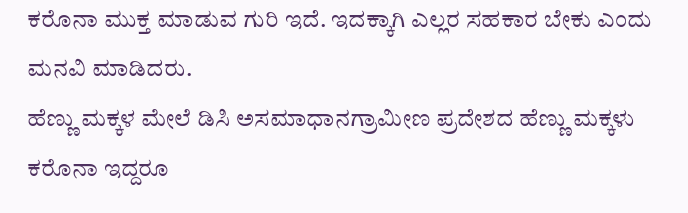ಕರೊನಾ‌ ಮುಕ್ತ ಮಾಡುವ ಗುರಿ ಇದೆ. ಇದಕ್ಕಾಗಿ ಎಲ್ಲರ ಸಹಕಾರ ಬೇಕು ಎಂದು ಮನವಿ ಮಾಡಿದರು.
ಹೆಣ್ಣು ಮಕ್ಕಳ ಮೇಲೆ ಡಿಸಿ ಅಸಮಾಧಾನಗ್ರಾಮೀಣ ಪ್ರದೇಶದ ಹೆಣ್ಣು‌ ಮಕ್ಕಳು‌ ಕರೊನಾ ಇದ್ದರೂ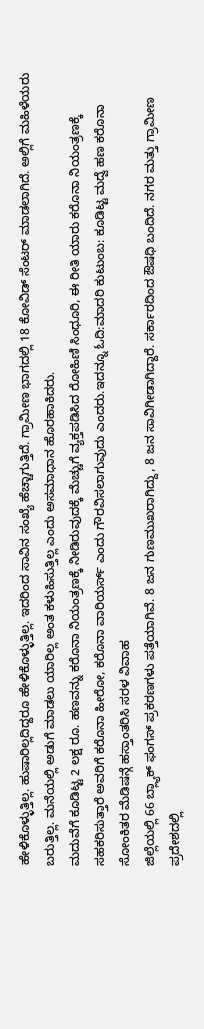ಹೇಳಿಕೊಳ್ಳುತ್ತಿಲ್ಲ. ಹುಷಾರಿಲ್ಲದಿದ್ದರೂ ಹೇಳಿಕೊಳ್ಳುತ್ತಿಲ್ಲ. ಇದರಿಂದ ಸಾವಿನ ಸಂಖ್ಯೆ ಹೆಚ್ಚಾಗುತ್ತಿದೆ. ಗ್ರಾಮೀಣ ಭಾಗದಲ್ಲಿ 18 ಕೋವಿಡ್ ಸೆಂಟರ್ ಮಾಡಲಾಗಿದೆ. ಅಲ್ಲಿಗೆ ಮಹಿಳೆಯರು ಬರುತ್ತಿಲ್ಲ. ಮನೆಯಲ್ಲಿ ಅಡುಗೆ ಮಾಡಲು ಯಾರಿಲ್ಲ ಅಂತ ಕಳುಹಿಸುತ್ತಿಲ್ಲ ಎಂದು ಅಸಮಾಧಾನ ಹೊರಹಾಕಿದರು.
ಮದುವೆಗೆ ಕೂಡಿಟ್ಟ 2 ಲಕ್ಷ ರೂ. ಹಣವನ್ನು ಕರೊನಾ ನಿಯಂತ್ರಣಕ್ಕೆ‌ ನೀಡಿರುವುದಕ್ಕೆ ಮೆಚ್ಚುಗೆ ವ್ಯಕ್ತಪಡಿಸಿದ ರೋಹಿಣಿ ಸಿಂಧೂರಿ, ಈ ರೀತಿ ಯಾರು ಕರೊನಾ ನಿಯಂತ್ರಣಕ್ಕೆ ಸಹಕರಿಸುತ್ತಾರೆ ಅವರಿಗೆ ಕರೊನಾ ಹೀರೋ, ಕರೊನಾ ವಾರಿಯರ್ಸ್ ಎಂದು ಗೌರವಿಸಲಾಗುವುದು ಎಂದರು.ಇದನ್ನೂ ಓದಿ:ಮಾದರಿ ಕುಟುಂಬ: ಕೂಡಿಟ್ಟ ಮದ್ವೆ ಹಣ ಕರೊನಾ ಸೋಂಕಿತರ ಮೆಡಿಷನ್ಗೆ ಹಸ್ತಾಂತರಿಸಿ ಸರಳ ವಿವಾಹ
ಜಿಲ್ಲೆಯಲ್ಲಿ 66 ಬ್ಲ್ಯಾಕ್ ಫಂಗಸ್ ಪ್ರಕರಣಗಳು ಪತ್ತೆಯಾಗಿವೆ. 8 ಜನ ಗುಣಮುಖರಾಗಿದ್ದು, 8 ಜನ ಸಾವಿಗೀಡಾಗಿದ್ದಾರೆ. ಸರ್ಕಾರದಿಂದ ಔಷಧಿ ಬಂದಿದೆ. ನಗರ ಮತ್ತು ಗ್ರಾಮೀಣ ಪ್ರದೇಶದಲ್ಲಿ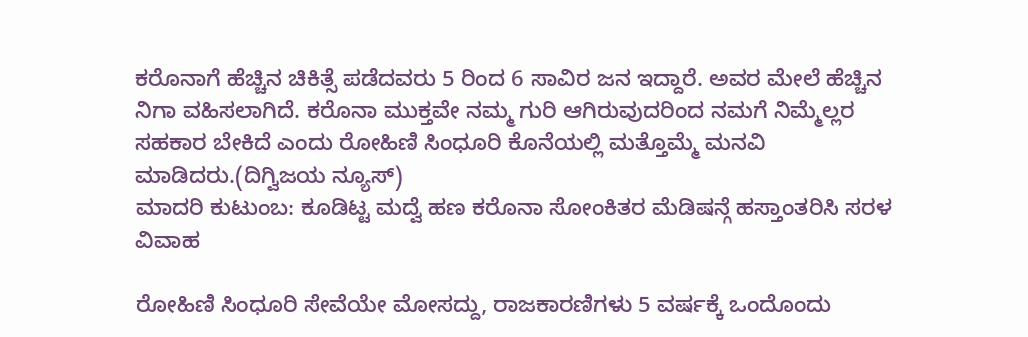ಕರೊನಾಗೆ ಹೆಚ್ಚಿನ‌ ಚಿಕಿತ್ಸೆ ಪಡೆದವರು 5 ರಿಂದ 6 ಸಾವಿರ ಜನ ಇದ್ದಾರೆ. ಅವರ ಮೇಲೆ ಹೆಚ್ಚಿನ ನಿಗಾ ವಹಿಸಲಾಗಿದೆ. ಕರೊನಾ ಮುಕ್ತವೇ ನಮ್ಮ ಗುರಿ ಆಗಿರುವುದರಿಂದ ನಮಗೆ ನಿಮ್ಮೆಲ್ಲರ ಸಹಕಾರ ಬೇಕಿದೆ ಎಂದು ರೋಹಿಣಿ ಸಿಂಧೂರಿ ಕೊನೆಯಲ್ಲಿ ಮತ್ತೊಮ್ಮೆ ಮನವಿ ಮಾಡಿದರು.(ದಿಗ್ವಿಜಯ ನ್ಯೂಸ್)
ಮಾದರಿ ಕುಟುಂಬ: ಕೂಡಿಟ್ಟ ಮದ್ವೆ ಹಣ ಕರೊನಾ ಸೋಂಕಿತರ ಮೆಡಿಷನ್ಗೆ ಹಸ್ತಾಂತರಿಸಿ ಸರಳ ವಿವಾಹ

ರೋಹಿಣಿ ಸಿಂಧೂರಿ ಸೇವೆಯೇ ಮೋಸದ್ದು, ರಾಜಕಾರಣಿಗಳು 5 ವರ್ಷಕ್ಕೆ ಒಂದೊಂದು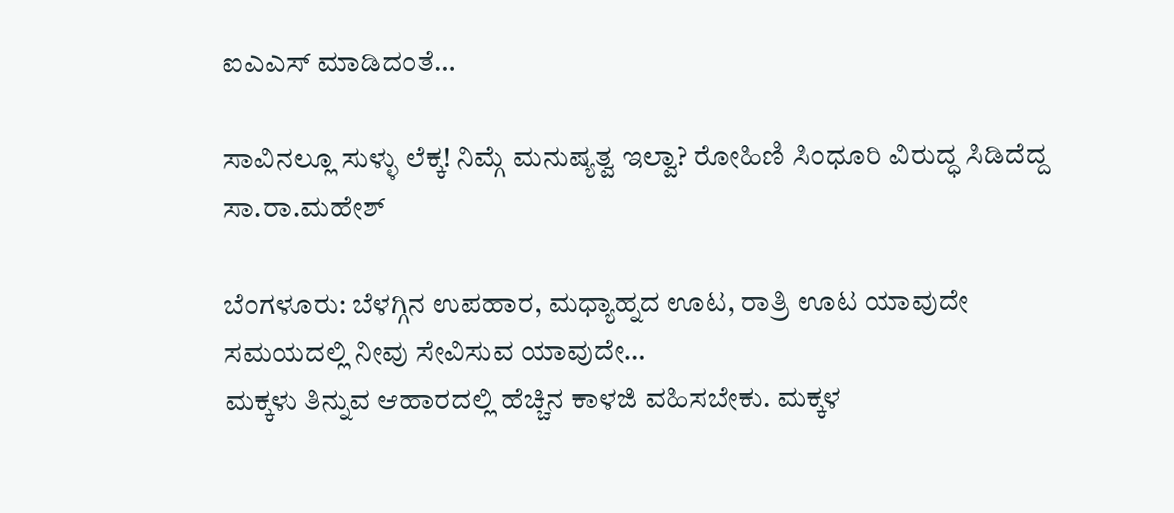ಐಎಎಸ್ ಮಾಡಿದಂತೆ…

ಸಾವಿನಲ್ಲೂ ಸುಳ್ಳು ಲೆಕ್ಕ! ನಿಮ್ಗೆ ಮನುಷ್ಯತ್ವ ಇಲ್ವಾ? ರೋಹಿಣಿ ಸಿಂಧೂರಿ ವಿರುದ್ಧ ಸಿಡಿದೆದ್ದ ಸಾ.ರಾ.ಮಹೇಶ್

ಬೆಂಗಳೂರು: ಬೆಳಗ್ಗಿನ ಉಪಹಾರ, ಮಧ್ಯಾಹ್ನದ ಊಟ, ರಾತ್ರಿ ಊಟ ಯಾವುದೇ ಸಮಯದಲ್ಲಿ ನೀವು ಸೇವಿಸುವ ಯಾವುದೇ…
ಮಕ್ಕಳು ತಿನ್ನುವ ಆಹಾರದಲ್ಲಿ ಹೆಚ್ಚಿನ ಕಾಳಜಿ ವಹಿಸಬೇಕು. ಮಕ್ಕಳ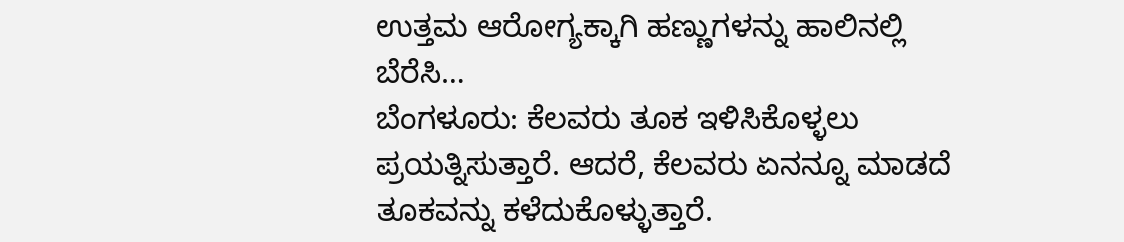ಉತ್ತಮ ಆರೋಗ್ಯಕ್ಕಾಗಿ ಹಣ್ಣುಗಳನ್ನು ಹಾಲಿನಲ್ಲಿ ಬೆರೆಸಿ…
ಬೆಂಗಳೂರು: ಕೆಲವರು ತೂಕ ಇಳಿಸಿಕೊಳ್ಳಲು ಪ್ರಯತ್ನಿಸುತ್ತಾರೆ. ಆದರೆ, ಕೆಲವರು ಏನನ್ನೂ ಮಾಡದೆ ತೂಕವನ್ನು ಕಳೆದುಕೊಳ್ಳುತ್ತಾರೆ.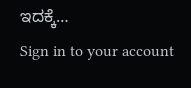ಇದಕ್ಕೆ…
Sign in to your account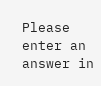Please enter an answer in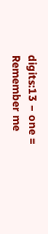digits:13 − one =
Remember me